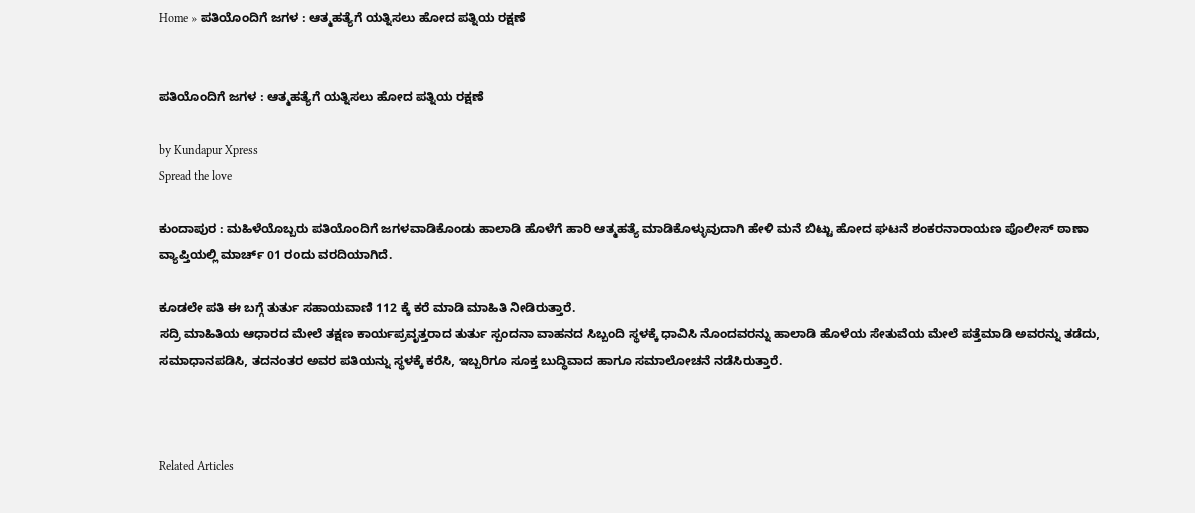Home » ಪತಿಯೊಂದಿಗೆ ಜಗಳ : ಆತ್ಮಹತ್ಯೆಗೆ ಯತ್ನಿಸಲು ಹೋದ ಪತ್ನಿಯ ರಕ್ಷಣೆ


ಪತಿಯೊಂದಿಗೆ ಜಗಳ : ಆತ್ಮಹತ್ಯೆಗೆ ಯತ್ನಿಸಲು ಹೋದ ಪತ್ನಿಯ ರಕ್ಷಣೆ

by Kundapur Xpress
Spread the love

ಕುಂದಾಪುರ : ಮಹಿಳೆಯೊಬ್ಬರು ಪತಿಯೊಂದಿಗೆ ಜಗಳವಾಡಿಕೊಂಡು ಹಾಲಾಡಿ ಹೊಳೆಗೆ ಹಾರಿ ಆತ್ಮಹತ್ಯೆ ಮಾಡಿಕೊಳ್ಳುವುದಾಗಿ ಹೇಳಿ ಮನೆ ಬಿಟ್ಟು ಹೋದ ಘಟನೆ ಶಂಕರನಾರಾಯಣ ಪೊಲೀಸ್ ಠಾಣಾ ವ್ಯಾಪ್ತಿಯಲ್ಲಿ ಮಾರ್ಚ್ 01 ರoದು ವರದಿಯಾಗಿದೆ.

ಕೂಡಲೇ ಪತಿ ಈ ಬಗ್ಗೆ ತುರ್ತು ಸಹಾಯವಾಣಿ 112 ಕ್ಕೆ ಕರೆ ಮಾಡಿ ಮಾಹಿತಿ ನೀಡಿರುತ್ತಾರೆ.
ಸದ್ರಿ ಮಾಹಿತಿಯ ಆಧಾರದ ಮೇಲೆ ತಕ್ಷಣ ಕಾರ್ಯಪ್ರವೃತ್ತರಾದ ತುರ್ತು ಸ್ಪಂದನಾ ವಾಹನದ ಸಿಬ್ಬಂದಿ ಸ್ಥಳಕ್ಕೆ ಧಾವಿಸಿ ನೊಂದವರನ್ನು ಹಾಲಾಡಿ ಹೊಳೆಯ ಸೇತುವೆಯ ಮೇಲೆ ಪತ್ತೆಮಾಡಿ ಅವರನ್ನು ತಡೆದು, ಸಮಾಧಾನಪಡಿಸಿ, ತದನಂತರ ಅವರ ಪತಿಯನ್ನು ಸ್ಥಳಕ್ಕೆ ಕರೆಸಿ, ಇಬ್ಬರಿಗೂ ಸೂಕ್ತ ಬುದ್ಧಿವಾದ ಹಾಗೂ ಸಮಾಲೋಚನೆ ನಡೆಸಿರುತ್ತಾರೆ.



Related Articles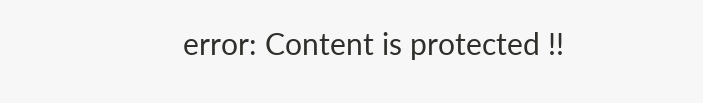error: Content is protected !!